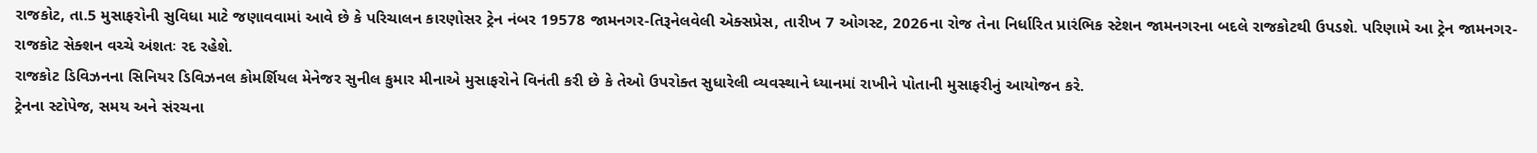રાજકોટ, તા.5 મુસાફરોની સુવિધા માટે જણાવવામાં આવે છે કે પરિચાલન કારણોસર ટ્રેન નંબર 19578 જામનગર-તિરૂનેલવેલી એક્સપ્રેસ, તારીખ 7 ઓગસ્ટ, 2026ના રોજ તેના નિર્ધારિત પ્રારંભિક સ્ટેશન જામનગરના બદલે રાજકોટથી ઉપડશે. પરિણામે આ ટ્રેન જામનગર-રાજકોટ સેક્શન વચ્ચે અંશતઃ રદ રહેશે.
રાજકોટ ડિવિઝનના સિનિયર ડિવિઝનલ કોમર્શિયલ મેનેજર સુનીલ કુમાર મીનાએ મુસાફરોને વિનંતી કરી છે કે તેઓ ઉપરોક્ત સુધારેલી વ્યવસ્થાને ધ્યાનમાં રાખીને પોતાની મુસાફરીનું આયોજન કરે.
ટ્રેનના સ્ટોપેજ, સમય અને સંરચના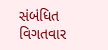સંબંધિત વિગતવાર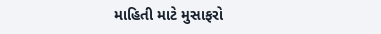માહિતી માટે મુસાફરો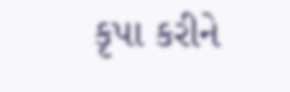કૃપા કરીને